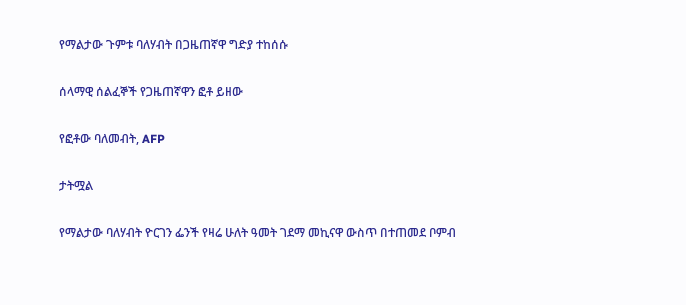የማልታው ጉምቱ ባለሃብት በጋዜጠኛዋ ግድያ ተከሰሱ

ሰላማዊ ሰልፈኞች የጋዜጠኛዋን ፎቶ ይዘው

የፎቶው ባለመብት, AFP

ታትሟል

የማልታው ባለሃብት ዮርገን ፌንች የዛሬ ሁለት ዓመት ገደማ መኪናዋ ውስጥ በተጠመደ ቦምብ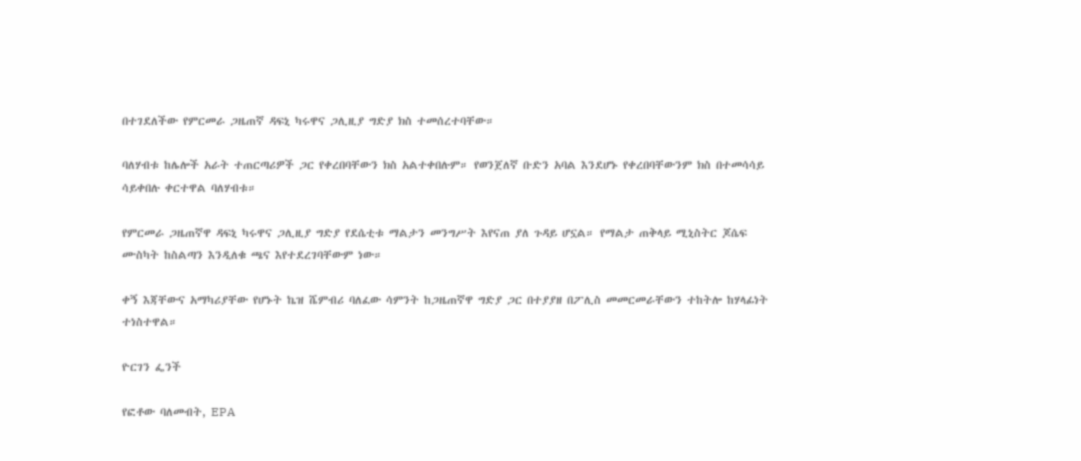በተገደለችው የምርመራ ጋዜጠኛ ዳፍኒ ካሩዋና ጋሊዚያ ግድያ ክስ ተመሰረተባቸው።

ባለሃብቱ ከሌሎች አራት ተጠርጣሪዎች ጋር የቀረበባቸውን ክስ አልተቀበሉም። የወንጀለኛ ቡድን አባል እንደሆኑ የቀረበባቸውንም ክስ በተመሳሳይ ሳይቀበሉ ቀርተዋል ባለሃብቱ።

የምርመራ ጋዜጠኛዋ ዳፍኒ ካሩዋና ጋሊዚያ ግድያ የደሴቲቱ ማልታን መንግሥት እየናጠ ያለ ጉዳይ ሆኗል። የማልታ ጠቅላይ ሚኒስትር ጆሴፍ ሙስካት ከስልጣን እንዲለቁ ጫና እየተደረገባቸውም ነው።

ቀኝ እጃቸውና አማካሪያቸው የሆኑት ኬዝ ሼምብሪ ባለፈው ሳምንት ከጋዜጠኛዋ ግድያ ጋር በተያያዘ በፖሊስ መመርመራቸውን ተከትሎ ከሃላፊነት ተነስተዋል።

ዮርገን ፌንች

የፎቶው ባለመብት, EPA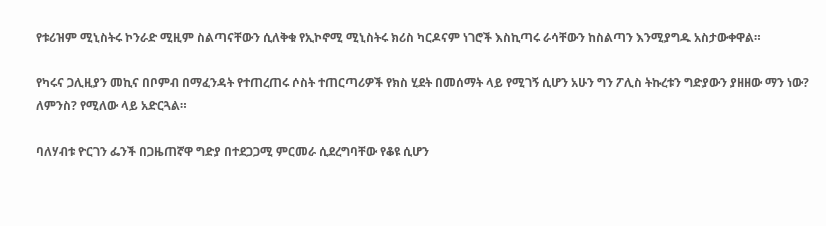የቱሪዝም ሚኒስትሩ ኮንራድ ሚዚም ስልጣናቸውን ሲለቅቁ የኢኮኖሚ ሚኒስትሩ ክሪስ ካርዶናም ነገሮች እስኪጣሩ ራሳቸውን ከስልጣን እንሚያግዱ አስታውቀዋል።

የካሩና ጋሊዚያን መኪና በቦምብ በማፈንዳት የተጠረጠሩ ሶስት ተጠርጣሪዎች የክስ ሂደት በመሰማት ላይ የሚገኝ ሲሆን አሁን ግን ፖሊስ ትኩረቱን ግድያውን ያዘዘው ማን ነው? ለምንስ? የሚለው ላይ አድርጓል።

ባለሃብቱ ዮርገን ፌንች በጋዜጠኛዋ ግድያ በተደጋጋሚ ምርመራ ሲደረግባቸው የቆዩ ሲሆን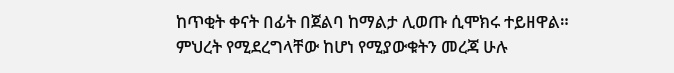ከጥቂት ቀናት በፊት በጀልባ ከማልታ ሊወጡ ሲሞክሩ ተይዘዋል። ምህረት የሚደረግላቸው ከሆነ የሚያውቁትን መረጃ ሁሉ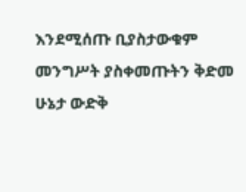እንደሚሰጡ ቢያስታውቁም መንግሥት ያስቀመጡትን ቅድመ ሁኔታ ውድቅ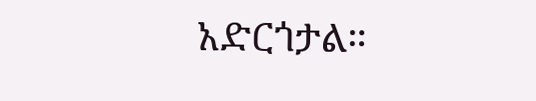አድርጎታል።